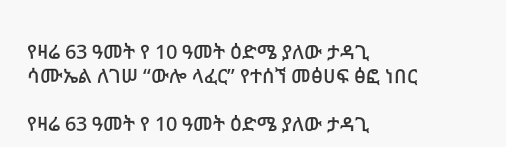የዛሬ 63 ዓመት የ 10 ዓመት ዕድሜ ያለው ታዳጊ ሳሙኤል ለገሠ “ውሎ ላፈር” የተሰኘ መፅሀፍ ፅፎ ነበር

የዛሬ 63 ዓመት የ 10 ዓመት ዕድሜ ያለው ታዳጊ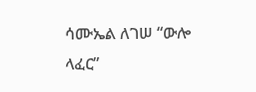ሳሙኤል ለገሠ “ውሎ ላፈር”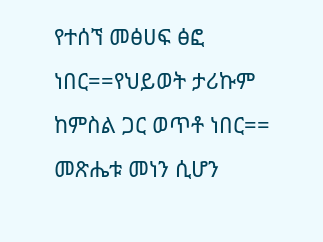የተሰኘ መፅሀፍ ፅፎ ነበር==የህይወት ታሪኩም ከምስል ጋር ወጥቶ ነበር== መጽሔቱ መነን ሲሆን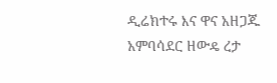ዲሬክተሩ እና ዋና አዘጋጁ አምባሳደር ዘውዴ ረታ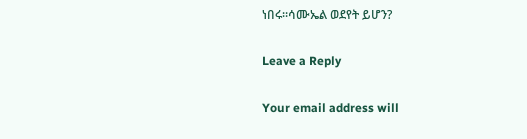ነበሩ።ሳሙኤል ወደየት ይሆን?

Leave a Reply

Your email address will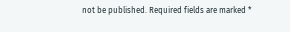not be published. Required fields are marked *